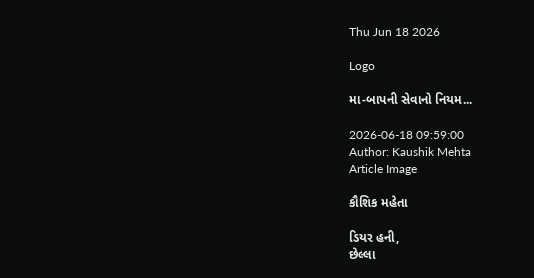Thu Jun 18 2026

Logo

મા-બાપની સેવાનો નિયમ...

2026-06-18 09:59:00
Author: Kaushik Mehta
Article Image

કૌશિક મહેતા

ડિયર હની,
છેલ્લા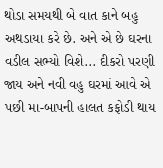થોડા સમયથી બે વાત કાને બહુ અથડાયા કરે છે. અને એ છે ઘરના વડીલ સભ્યો વિશે... દીકરો પરણી જાય અને નવી વહુ ઘરમાં આવે એ પછી મા-બાપની હાલત કફોડી થાય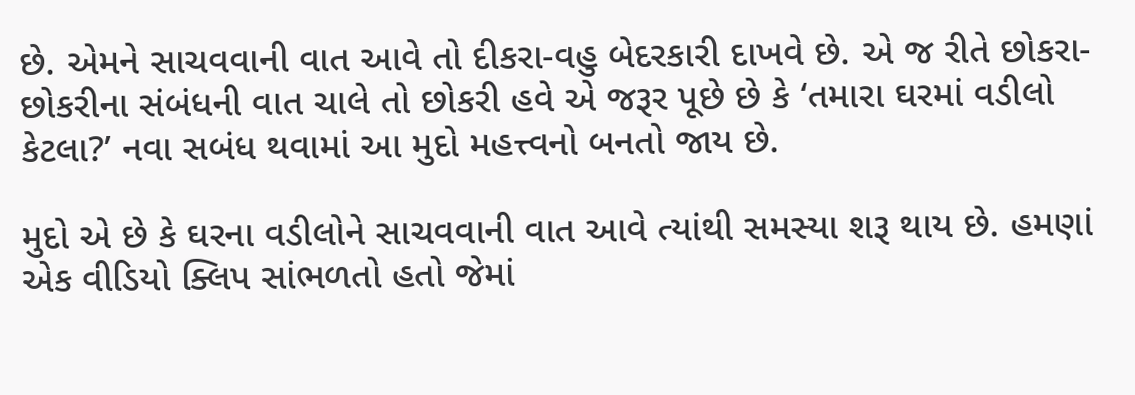છે. એમને સાચવવાની વાત આવે તો દીકરા-વહુ બેદરકારી દાખવે છે. એ જ રીતે છોકરા-છોકરીના સંબંધની વાત ચાલે તો છોકરી હવે એ જરૂર પૂછે છે કે ‘તમારા ઘરમાં વડીલો કેટલા?’ નવા સબંધ થવામાં આ મુદો મહત્ત્વનો બનતો જાય છે.

મુદો એ છે કે ઘરના વડીલોને સાચવવાની વાત આવે ત્યાંથી સમસ્યા શરૂ થાય છે. હમણાં એક વીડિયો ક્લિપ સાંભળતો હતો જેમાં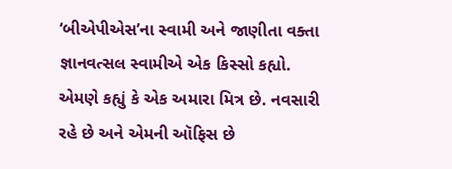‘બીએપીએસ’ના સ્વામી અને જાણીતા વક્તા જ્ઞાનવત્સલ સ્વામીએ એક કિસ્સો કહ્યો. એમણે કહ્યું કે એક અમારા મિત્ર છે. નવસારી રહે છે અને એમની ઑફિસ છે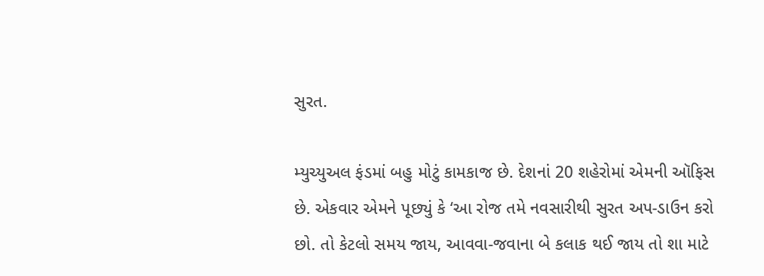સુરત.

મ્યુચ્યુઅલ ફંડમાં બહુ મોટું કામકાજ છે. દેશનાં 20 શહેરોમાં એમની ઑફિસ છે. એકવાર એમને પૂછ્યું કે ‘આ રોજ તમે નવસારીથી સુરત અપ-ડાઉન કરો છો. તો કેટલો સમય જાય, આવવા-જવાના બે કલાક થઈ જાય તો શા માટે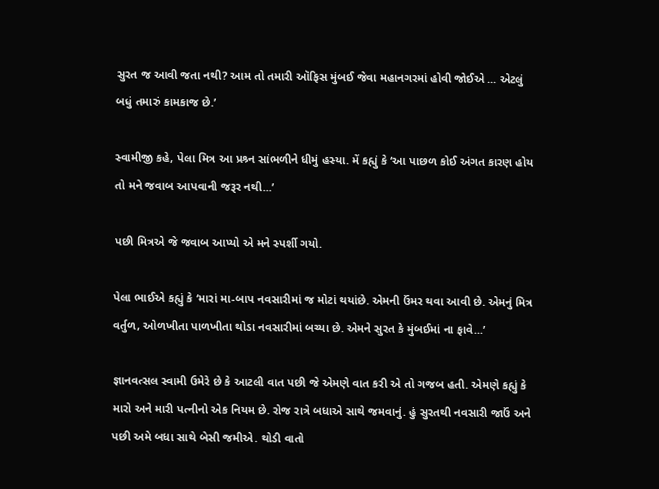સુરત જ આવી જતા નથી? આમ તો તમારી ઑફિસ મુંબઈ જેવા મહાનગરમાં હોવી જોઈએ ... એટલું બધું તમારું કામકાજ છે.’

સ્વામીજી કહે, પેલા મિત્ર આ પ્રશ્ર્ન સાંભળીને ધીમું હસ્યા. મેં કહ્યું કે ‘આ પાછળ કોઈ અંગત કારણ હોય તો મને જવાબ આપવાની જરૂર નથી...’

પછી મિત્રએ જે જવાબ આપ્યો એ મને સ્પર્શી ગયો.

પેલા ભાઈએ કહ્યું કે ‘મારાં મા-બાપ નવસારીમાં જ મોટાં થયાંછે. એમની ઉંમર થવા આવી છે. એમનું મિત્ર વર્તુળ, ઓળખીતા પાળખીતા થોડા નવસારીમાં બચ્યા છે. એમને સુરત કે મુંબઈમાં ના ફાવે...’

જ્ઞાનવત્સલ સ્વામી ઉમેરે છે કે આટલી વાત પછી જે એમણે વાત કરી એ તો ગજબ હતી. એમણે કહ્યું કે મારો અને મારી પત્નીનો એક નિયમ છે. રોજ રાત્રે બધાએ સાથે જમવાનું. હું સુરતથી નવસારી જાઉં અને પછી અમે બધા સાથે બેસી જમીએ. થોડી વાતો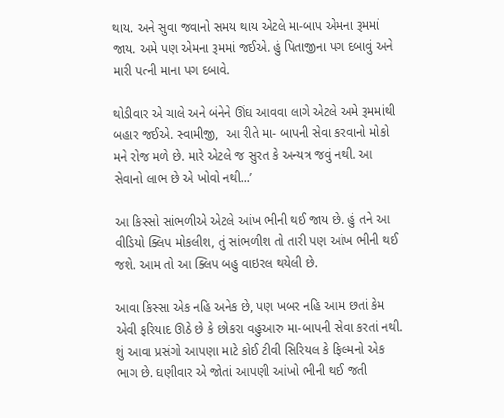થાય. અને સુવા જવાનો સમય થાય એટલે મા-બાપ એમના રૂમમાં જાય. અમે પણ એમના રૂમમાં જઈએ. હું પિતાજીના પગ દબાવું અને મારી પત્ની માના પગ દબાવે.

થોડીવાર એ ચાલે અને બંનેને ઊંઘ આવવા લાગે એટલે અમે રૂમમાંથી બહાર જઈએ. સ્વામીજી,  આ રીતે મા- બાપની સેવા કરવાનો મોકો મને રોજ મળે છે. મારે એટલે જ સુરત કે અન્યત્ર જવું નથી. આ સેવાનો લાભ છે એ ખોવો નથી...’

આ કિસ્સો સાંભળીએ એટલે આંખ ભીની થઈ જાય છે. હું તને આ વીડિયો ક્લિપ મોકલીશ, તું સાંભળીશ તો તારી પણ આંખ ભીની થઈ જશે. આમ તો આ ક્લિપ બહુ વાઇરલ થયેલી છે.

આવા કિસ્સા એક નહિ અનેક છે, પણ ખબર નહિ આમ છતાં કેમ એવી ફરિયાદ ઊઠે છે કે છોકરા વહુઆરુ મા-બાપની સેવા કરતાં નથી. શું આવા પ્રસંગો આપણા માટે કોઈ ટીવી સિરિયલ કે ફિલ્મનો એક ભાગ છે. ઘણીવાર એ જોતાં આપણી આંખો ભીની થઈ જતી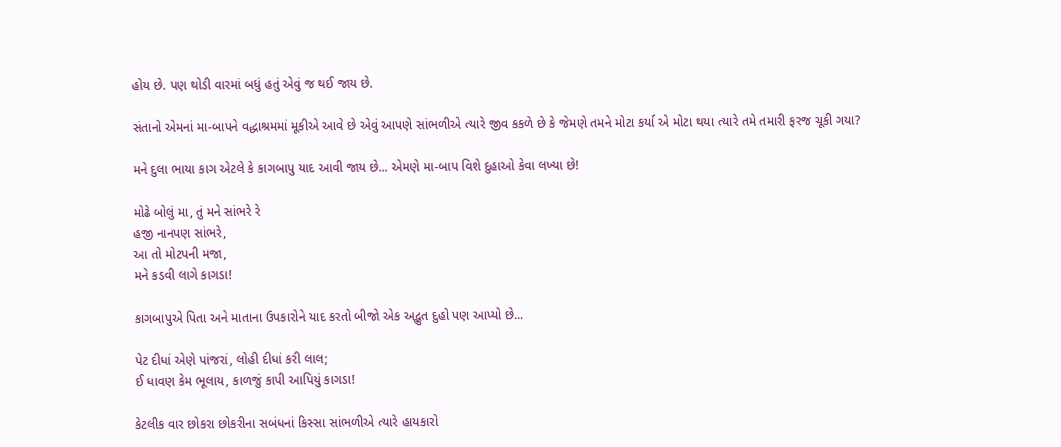હોય છે. પણ થોડી વારમાં બધું હતું એવું જ થઈ જાય છે.

સંતાનો એમનાં મા-બાપને વદ્ધાશ્રમમાં મૂકીએ આવે છે એવું આપણે સાંભળીએ ત્યારે જીવ કકળે છે કે જેમણે તમને મોટા કર્યા એ મોટા થયા ત્યારે તમે તમારી ફરજ ચૂકી ગયા?

મને દુલા ભાયા કાગ એટલે કે કાગબાપુ યાદ આવી જાય છે... એમણે મા-બાપ વિશે દુહાઓ કેવા લખ્યા છે!

મોઢે બોલું મા, તું મને સાંભરે રે
હજી નાનપણ સાંભરે,
આ તો મોટપની મજા,
મને કડવી લાગે કાગડા!

કાગબાપુએ પિતા અને માતાના ઉપકારોને યાદ કરતો બીજો એક અદ્ભુત દુહો પણ આપ્યો છે...

પેટ દીધાં એણે પાંજરાં, લોહી દીધાં કરી લાલ;
ઈ ધાવણ કેમ ભૂલાય, કાળજું કાપી આપિયું કાગડા!

કેટલીક વાર છોકરા છોકરીના સબંધનાં કિસ્સા સાંભળીએ ત્યારે હાયકારો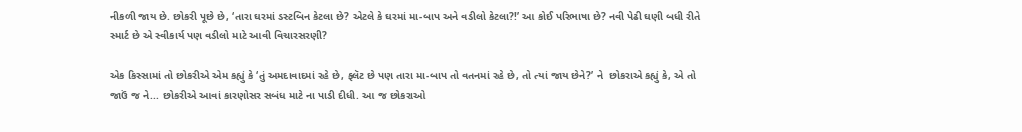નીકળી જાય છે. છોકરી પૂછે છે, ‘તારા ઘરમાં ડસ્ટબિન કેટલા છે? એટલે કે ઘરમાં મા-બાપ અને વડીલો કેટલા?!’ આ કોઈ પરિભાષા છે? નવી પેઢી ઘણી બધી રીતે સ્માર્ટ છે એ સ્વીકાર્ય પણ વડીલો માટે આવી વિચારસરણી?

એક કિસ્સામાં તો છોકરીએ એમ કહ્યું કે ‘તું અમદાવાદમાં રહે છે, ફ્લૅટ છે પણ તારા મા-બાપ તો વતનમાં રહે છે, તો ત્યાં જાય છેને?’ ને  છોકરાએ કહ્યું કે, એ તો જાઉં જ ને... છોકરીએ આવાં કારણોસર સબંધ માટે ના પાડી દીધી. આ જ છોકરાઓ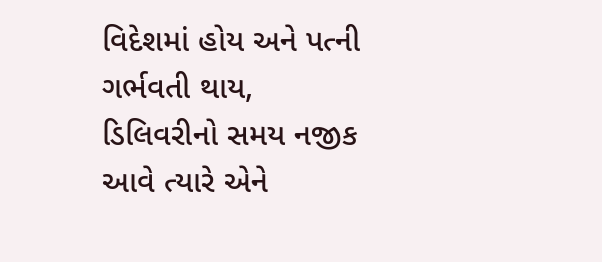વિદેશમાં હોય અને પત્ની ગર્ભવતી થાય, ડિલિવરીનો સમય નજીક આવે ત્યારે એને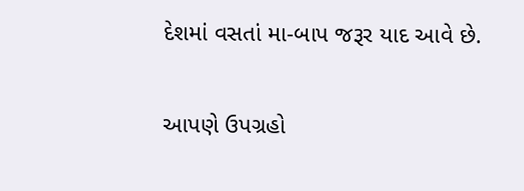દેશમાં વસતાં મા-બાપ જરૂર યાદ આવે છે.

આપણે ઉપગ્રહો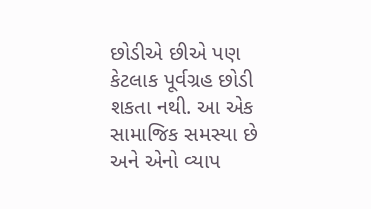છોડીએ છીએ પણ કેટલાક પૂર્વગ્રહ છોડી શકતા નથી. આ એક સામાજિક સમસ્યા છે અને એનો વ્યાપ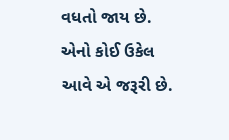વધતો જાય છે. એનો કોઈ ઉકેલ આવે એ જરૂરી છે.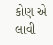કોણ એ લાવી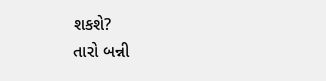શકશે?
તારો બન્ની